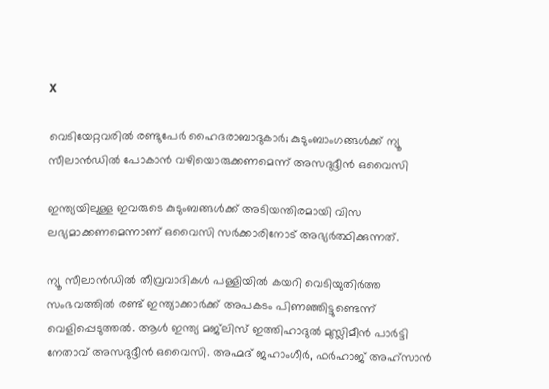X

വെടിയേറ്റവരിൽ രണ്ടുപേർ ഹൈദരാബാദുകാർ; കുടുംബാംഗങ്ങൾക്ക് ന്യൂ സീലാൻഡിൽ പോകാന്‍ വഴിയൊരുക്കണമെന്ന് അസദുദ്ദീൻ ഒവൈസി

ഇന്ത്യയിലുള്ള ഇവരുടെ കുടുംബങ്ങൾക്ക് അടിയന്തിരമായി വിസ ലഭ്യമാക്കണമെന്നാണ് ഒവൈസി സർക്കാരിനോട് അഭ്യർത്ഥിക്കുന്നത്.

ന്യൂ സീലാൻഡിൽ തീവ്രവാദികൾ പള്ളിയിൽ കയറി വെടിയുതിർത്ത സംഭവത്തിൽ രണ്ട് ഇന്ത്യാക്കാര്‍ക്ക് അപകടം പിണഞ്ഞിട്ടുണ്ടെന്ന് വെളിപ്പെടുത്തൽ. ആൾ ഇന്ത്യ മജ്‌ലിസ് ഇത്തിഹാദുൽ മുസ്ലിമീൻ പാർട്ടി നേതാവ് അസദുദ്ദീൻ ഒവൈസി. അഹ്മദ് ജഹാംഗീർ, ഫർഹാജ് അഹ്സാന്‍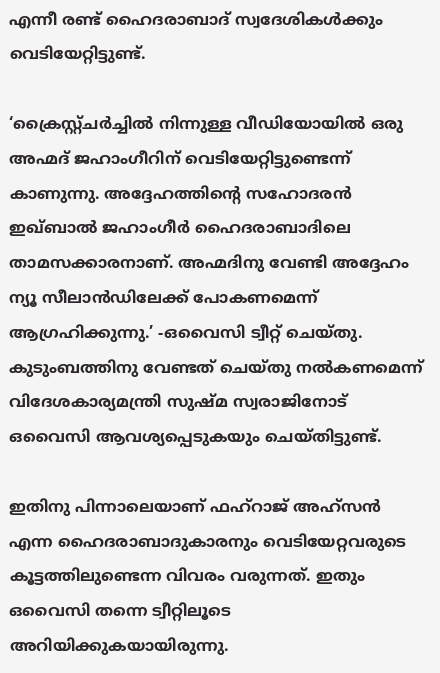എന്നീ രണ്ട് ഹൈദരാബാദ് സ്വദേശികൾക്കും വെടിയേറ്റിട്ടുണ്ട്.

‘ക്രൈസ്റ്റ്ചർച്ചിൽ നിന്നുള്ള വീഡിയോയിൽ ഒരു അഹ്മദ് ജഹാംഗീറിന് വെടിയേറ്റിട്ടുണ്ടെന്ന് കാണുന്നു. അദ്ദേഹത്തിന്റെ സഹോദരൻ ഇഖ്ബാൽ ജഹാംഗീർ ഹൈദരാബാദിലെ താമസക്കാരനാണ്. അഹ്മദിനു വേണ്ടി അദ്ദേഹം ന്യൂ സീലാൻഡിലേക്ക് പോകണമെന്ന് ആഗ്രഹിക്കുന്നു.’ -ഒവൈസി ട്വീറ്റ് ചെയ്തു. കുടുംബത്തിനു വേണ്ടത് ചെയ്തു നൽകണമെന്ന് വിദേശകാര്യമന്ത്രി സുഷ്മ സ്വരാജിനോട് ഒവൈസി ആവശ്യപ്പെടുകയും ചെയ്തിട്ടുണ്ട്.

ഇതിനു പിന്നാലെയാണ് ഫഹ്റാജ് അഹ്സൻ എന്ന ഹൈദരാബാദുകാരനും വെടിയേറ്റവരുടെ കൂട്ടത്തിലുണ്ടെന്ന വിവരം വരുന്നത്. ഇതും ഒവൈസി തന്നെ ട്വീറ്റിലൂടെ അറിയിക്കുകയായിരുന്നു.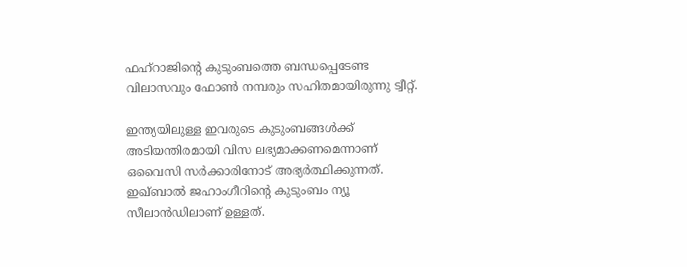ഫഹ്റാജിന്റെ കുടുംബത്തെ ബന്ധപ്പെടേണ്ട വിലാസവും ഫോൺ നമ്പരും സഹിതമായിരുന്നു ട്വീറ്റ്.

ഇന്ത്യയിലുള്ള ഇവരുടെ കുടുംബങ്ങൾക്ക് അടിയന്തിരമായി വിസ ലഭ്യമാക്കണമെന്നാണ് ഒവൈസി സർക്കാരിനോട് അഭ്യർത്ഥിക്കുന്നത്. ഇഖ്ബാൽ ജഹാംഗീറിന്റെ കുടുംബം ന്യൂ സീലാൻഡിലാണ് ഉള്ളത്.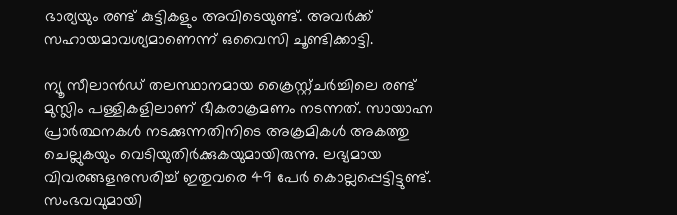ഭാര്യയും രണ്ട് കുട്ടികളും അവിടെയുണ്ട്. അവർക്ക് സഹായമാവശ്യമാണെന്ന് ഒവൈസി ചൂണ്ടിക്കാട്ടി.

ന്യൂ സീലാൻഡ് തലസ്ഥാനമായ ക്രൈസ്റ്റ്ചർച്ചിലെ രണ്ട് മുസ്ലിം പള്ളികളിലാണ് ഭീകരാക്രമണം നടന്നത്. സായാഹ്ന പ്രാർത്ഥനകള്‍ നടക്കുന്നതിനിടെ അക്രമികൾ അകത്തു ചെല്ലുകയും വെടിയുതിർക്കുകയുമായിരുന്നു. ലഭ്യമായ വിവരങ്ങളനുസരിച്ച് ഇതുവരെ 49 പേർ കൊല്ലപ്പെട്ടിട്ടുണ്ട്. സംഭവവുമായി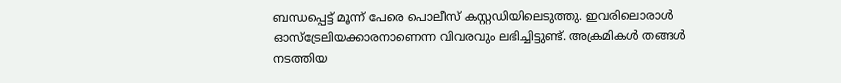ബന്ധപ്പെട്ട് മൂന്ന് പേരെ പൊലീസ് കസ്റ്റഡിയിലെടുത്തു. ഇവരിലൊരാൾ ഓസ്ട്രേലിയക്കാരനാണെന്ന വിവരവും ലഭിച്ചിട്ടുണ്ട്. അക്രമികൾ തങ്ങൾ നടത്തിയ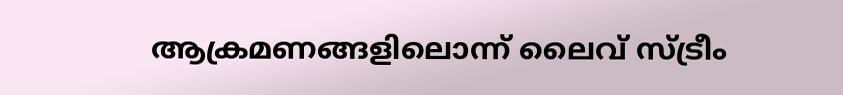ആക്രമണങ്ങളിലൊന്ന് ലൈവ് സ്ട്രീം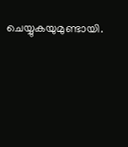ചെയ്യുകയുമുണ്ടായി.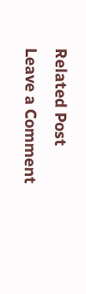Related Post
Leave a Comment